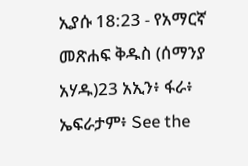ኢያሱ 18:23 - የአማርኛ መጽሐፍ ቅዱስ (ሰማንያ አሃዱ)23 አኢን፥ ፋራ፥ ኤፍራታም፥ See the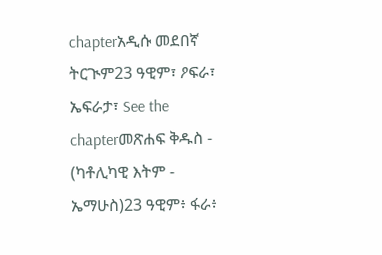chapterአዲሱ መደበኛ ትርጒም23 ዓዊም፣ ዖፍራ፣ ኤፍራታ፣ See the chapterመጽሐፍ ቅዱስ - (ካቶሊካዊ እትም - ኤማሁስ)23 ዓዊም፥ ፋራ፥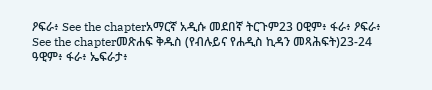ዖፍራ፥ See the chapterአማርኛ አዲሱ መደበኛ ትርጉም23 ዐዊም፥ ፋራ፥ ዖፍራ፥ See the chapterመጽሐፍ ቅዱስ (የብሉይና የሐዲስ ኪዳን መጻሕፍት)23-24 ዓዊም፥ ፋራ፥ ኤፍራታ፥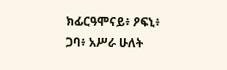ክፊርዓሞናይ፥ ዖፍኒ፥ ጋባ፥ አሥራ ሁለት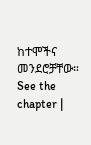ከተሞችና መንደሮቻቸው። See the chapter |